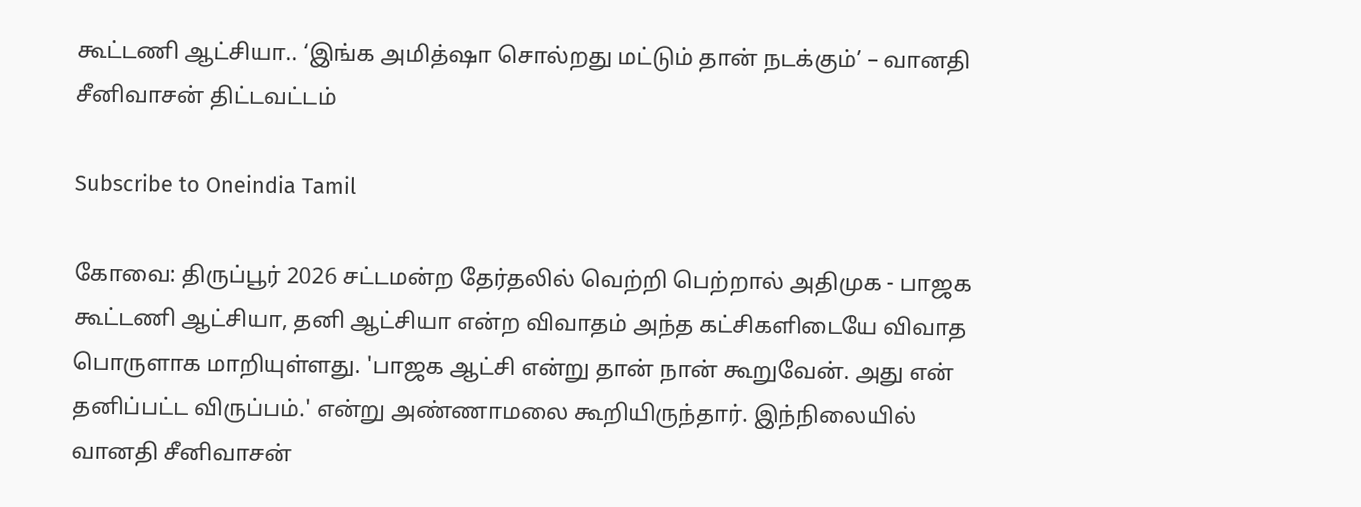கூட்டணி ஆட்சியா.. ‘இங்க அமித்ஷா சொல்றது மட்டும் தான் நடக்கும்’ – வானதி சீனிவாசன் திட்டவட்டம்

Subscribe to Oneindia Tamil

கோவை: திருப்பூர் 2026 சட்டமன்ற தேர்தலில் வெற்றி பெற்றால் அதிமுக - பாஜக கூட்டணி ஆட்சியா, தனி ஆட்சியா என்ற விவாதம் அந்த கட்சிகளிடையே விவாத பொருளாக மாறியுள்ளது. 'பாஜக ஆட்சி என்று தான் நான் கூறுவேன். அது என் தனிப்பட்ட விருப்பம்.' என்று அண்ணாமலை கூறியிருந்தார். இந்நிலையில் வானதி சீனிவாசன்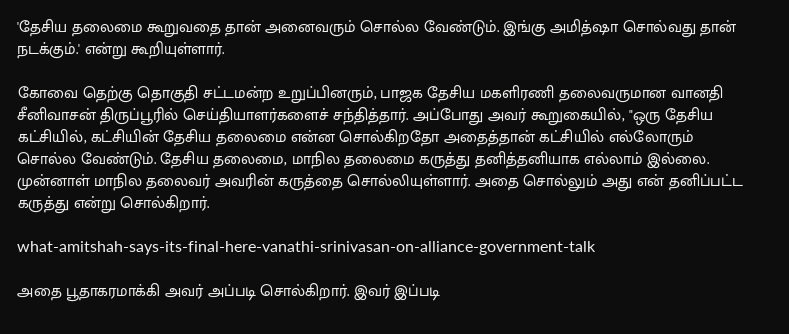'தேசிய தலைமை கூறுவதை தான் அனைவரும் சொல்ல வேண்டும். இங்கு அமித்ஷா சொல்வது தான் நடக்கும்.' என்று கூறியுள்ளார்.

கோவை தெற்கு தொகுதி சட்டமன்ற உறுப்பினரும், பாஜக தேசிய மகளிரணி தலைவருமான வானதி சீனிவாசன் திருப்பூரில் செய்தியாளர்களைச் சந்தித்தார். அப்போது அவர் கூறுகையில், "ஒரு தேசிய கட்சியில், கட்சியின் தேசிய தலைமை என்ன சொல்கிறதோ அதைத்தான் கட்சியில் எல்லோரும் சொல்ல வேண்டும். தேசிய தலைமை, மாநில தலைமை கருத்து தனித்தனியாக எல்லாம் இல்லை. முன்னாள் மாநில தலைவர் அவரின் கருத்தை சொல்லியுள்ளார். அதை சொல்லும் அது என் தனிப்பட்ட கருத்து என்று சொல்கிறார்.

what-amitshah-says-its-final-here-vanathi-srinivasan-on-alliance-government-talk

அதை பூதாகரமாக்கி அவர் அப்படி சொல்கிறார். இவர் இப்படி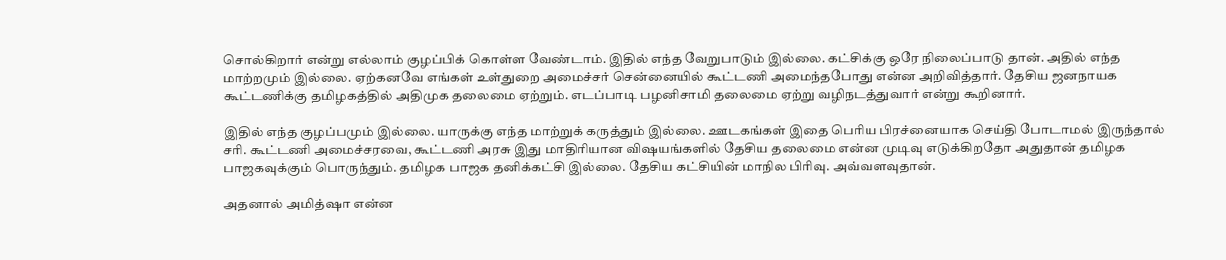சொல்கிறார் என்று எல்லாம் குழப்பிக் கொள்ள வேண்டாம். இதில் எந்த வேறுபாடும் இல்லை. கட்சிக்கு ஒரே நிலைப்பாடு தான். அதில் எந்த மாற்றமும் இல்லை. ஏற்கனவே எங்கள் உள்துறை அமைச்சர் சென்னையில் கூட்டணி அமைந்தபோது என்ன அறிவித்தார். தேசிய ஜனநாயக கூட்டணிக்கு தமிழகத்தில் அதிமுக தலைமை ஏற்றும். எடப்பாடி பழனிசாமி தலைமை ஏற்று வழிநடத்துவார் என்று கூறினார்.

இதில் எந்த குழப்பமும் இல்லை. யாருக்கு எந்த மாற்றுக் கருத்தும் இல்லை. ஊடகங்கள் இதை பெரிய பிரச்னையாக செய்தி போடாமல் இருந்தால் சரி. கூட்டணி அமைச்சரவை, கூட்டணி அரசு இது மாதிரியான விஷயங்களில் தேசிய தலைமை என்ன முடிவு எடுக்கிறதோ அதுதான் தமிழக பாஜகவுக்கும் பொருந்தும். தமிழக பாஜக தனிக்கட்சி இல்லை. தேசிய கட்சியின் மாநில பிரிவு. அவ்வளவுதான்.

அதனால் அமித்ஷா என்ன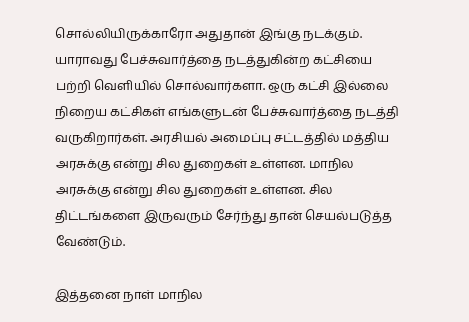சொல்லியிருக்காரோ அதுதான் இங்கு நடக்கும். யாராவது பேச்சுவார்த்தை நடத்துகின்ற கட்சியை பற்றி வெளியில் சொல்வார்களா. ஒரு கட்சி இல்லை நிறைய கட்சிகள் எங்களுடன் பேச்சுவார்த்தை நடத்தி வருகிறார்கள். அரசியல் அமைப்பு சட்டத்தில் மத்திய அரசுக்கு என்று சில துறைகள் உள்ளன. மாநில அரசுக்கு என்று சில துறைகள் உள்ளன. சில திட்டங்களை இருவரும் சேர்ந்து தான் செயல்படுத்த வேண்டும்.

இத்தனை நாள் மாநில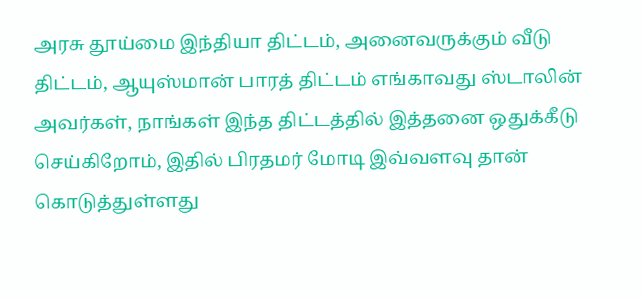அரசு தூய்மை இந்தியா திட்டம், அனைவருக்கும் வீடு திட்டம், ஆயுஸ்மான் பாரத் திட்டம் எங்காவது ஸ்டாலின் அவர்கள், நாங்கள் இந்த திட்டத்தில் இத்தனை ஒதுக்கீடு செய்கிறோம், இதில் பிரதமர் மோடி இவ்வளவு தான் கொடுத்துள்ளது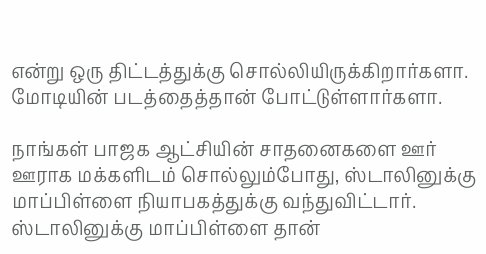என்று ஒரு திட்டத்துக்கு சொல்லியிருக்கிறார்களா. மோடியின் படத்தைத்தான் போட்டுள்ளார்களா.

நாங்கள் பாஜக ஆட்சியின் சாதனைகளை ஊர் ஊராக மக்களிடம் சொல்லும்போது, ஸ்டாலினுக்கு மாப்பிள்ளை நியாபகத்துக்கு வந்துவிட்டார். ஸ்டாலினுக்கு மாப்பிள்ளை தான்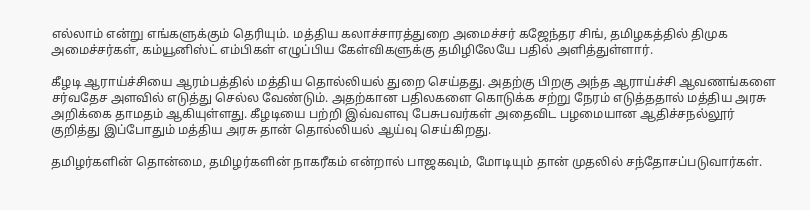எல்லாம் என்று எங்களுக்கும் தெரியும். மத்திய கலாச்சாரத்துறை அமைச்சர் கஜேந்தர சிங், தமிழகத்தில் திமுக அமைச்சர்கள், கம்யூனிஸ்ட் எம்பிகள் எழுப்பிய கேள்விகளுக்கு தமிழிலேயே பதில் அளித்துள்ளார்.

கீழடி ஆராய்ச்சியை ஆரம்பத்தில் மத்திய தொல்லியல் துறை செய்தது. அதற்கு பிறகு அந்த ஆராய்ச்சி ஆவணங்களை சர்வதேச அளவில் எடுத்து செல்ல வேண்டும். அதற்கான பதிலகளை கொடுக்க சற்று நேரம் எடுத்ததால் மத்திய அரசு அறிக்கை தாமதம் ஆகியுள்ளது. கீழடியை பற்றி இவ்வளவு பேசுபவர்கள் அதைவிட பழமையான ஆதிச்சநல்லூர் குறித்து இப்போதும் மத்திய அரசு தான் தொல்லியல் ஆய்வு செய்கிறது.

தமிழர்களின் தொன்மை, தமிழர்களின் நாகரீகம் என்றால் பாஜகவும், மோடியும் தான் முதலில் சந்தோசப்படுவார்கள்.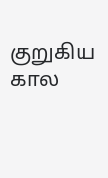குறுகிய கால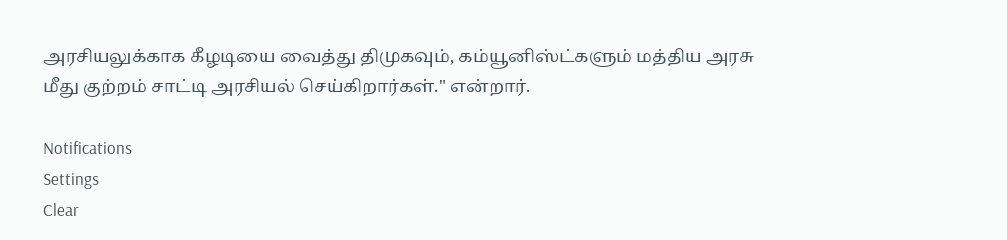அரசியலுக்காக கீழடியை வைத்து திமுகவும், கம்யூனிஸ்ட்களும் மத்திய அரசு மீது குற்றம் சாட்டி அரசியல் செய்கிறார்கள்." என்றார்.

Notifications
Settings
Clear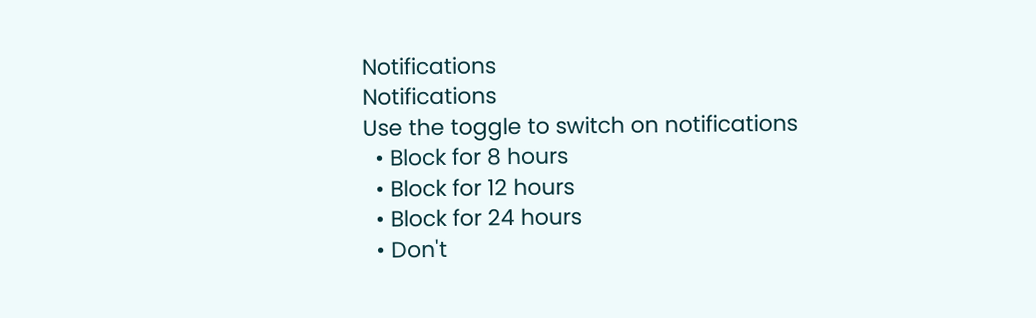Notifications
Notifications
Use the toggle to switch on notifications
  • Block for 8 hours
  • Block for 12 hours
  • Block for 24 hours
  • Don't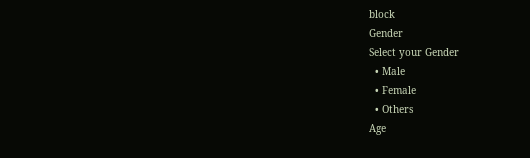block
Gender
Select your Gender
  • Male
  • Female
  • Others
Age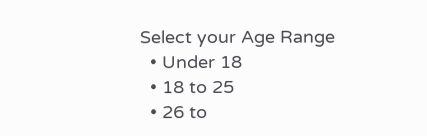Select your Age Range
  • Under 18
  • 18 to 25
  • 26 to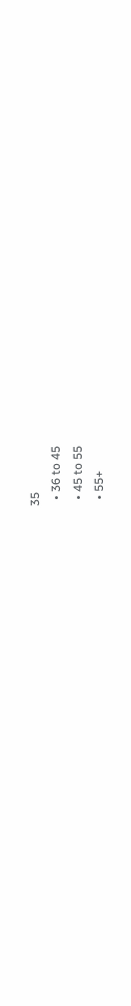35
  • 36 to 45
  • 45 to 55
  • 55+